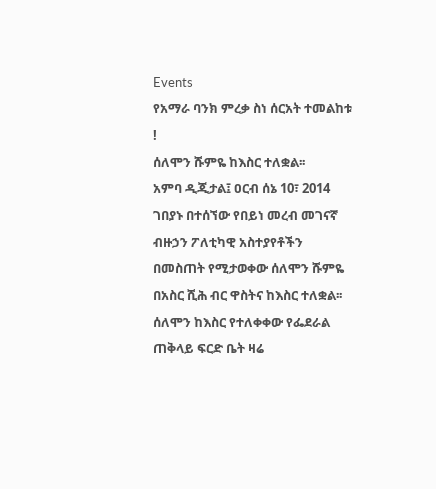Events
የአማራ ባንክ ምረቃ ስነ ሰርአት ተመልከቱ !
ሰለሞን ሹምዬ ከእስር ተለቋል፡፡
አምባ ዲጂታል፤ ዐርብ ሰኔ 10፣ 2014 ገበያኑ በተሰኘው የበይነ መረብ መገናኛ ብዙኃን ፖለቲካዊ አስተያየቶችን በመስጠት የሚታወቀው ሰለሞን ሹምዬ በአስር ሺሕ ብር ዋስትና ከእስር ተለቋል፡፡ ሰለሞን ከእስር የተለቀቀው የፌደራል ጠቅላይ ፍርድ ቤት ዛሬ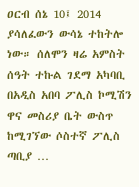ዐርብ ሰኔ 10፤ 2014 ያሳለፈውን ውሳኔ ተከትሎ ነው። ሰለሞን ዛሬ አምስት ሰዓት ተኩል ገደማ አካባቢ በአዲስ አበባ ፖሊስ ኮሚሽን ዋና መስሪያ ቤት ውስጥ ከሚገኘው ሶስተኛ ፖሊስ ጣቢያ …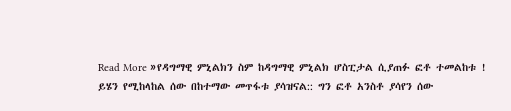Read More »የዳግማዊ ምኒልክን ስም ከዳግማዊ ምኒልክ ሆስፒታል ሲያጠፉ ፎቶ ተመልከቱ !
ይሄን የሚከላከል ሰው በከተማው መጥፋቱ ያሳዝናል:: ግን ፎቶ አንስቶ ያሳየን ሰው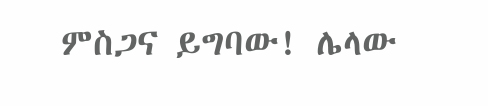ምስጋና ይግባው! ሌላው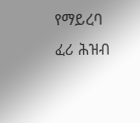የማይረባ ፈሪ ሕዝብ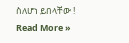ስለሆነ ይበላቸው !
Read More »